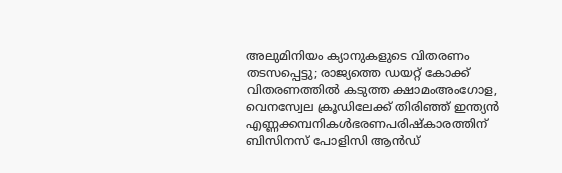അലുമിനിയം ക്യാനുകളുടെ വിതരണം തടസപ്പെട്ടു; രാജ്യത്തെ ഡയറ്റ് കോക്ക് വിതരണത്തില്‍ കടുത്ത ക്ഷാമംഅംഗോള, വെനസ്വേല ക്രൂഡിലേക്ക് തിരിഞ്ഞ് ഇന്ത്യൻ എണ്ണക്കമ്പനികൾഭരണപരിഷ്കാരത്തിന് ബിസിനസ് പോളിസി ആൻഡ്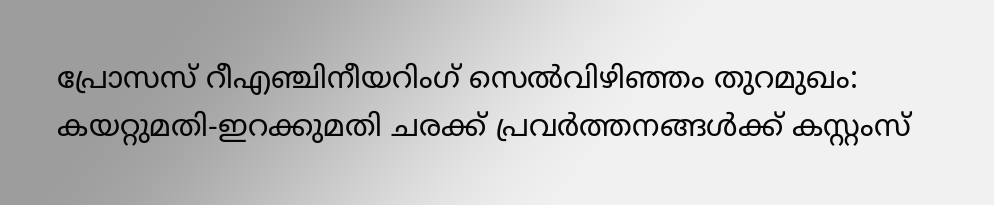പ്രോസസ് റീഎഞ്ചിനീയറിംഗ് സെൽവിഴിഞ്ഞം തുറമുഖം: കയറ്റുമതി-ഇറക്കുമതി ചരക്ക് പ്രവര്‍ത്തനങ്ങള്‍ക്ക് കസ്റ്റംസ്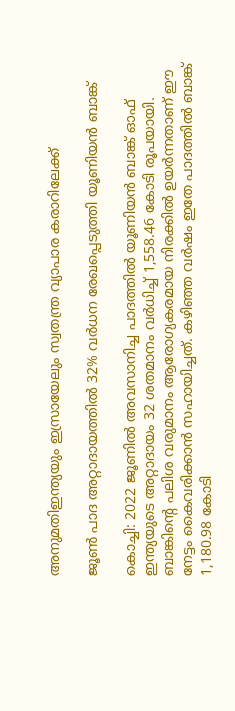അനുമതിഇന്ത്യയും ഇസ്രായേലും സ്വതന്ത്ര വ്യാപാര കരാറിലേക്ക്

ജൂൺ പാദ അറ്റാദായത്തിൽ 32% വർധന രേഖപ്പെടുത്തി യൂണിയൻ ബാങ്ക്

കൊച്ചി: 2022 ജൂണിൽ അവസാനിച്ച പാദത്തിൽ യൂണിയൻ ബാങ്ക് ഓഫ് ഇന്ത്യയുടെ അറ്റാദായം 32 ശതമാനം വർധിച്ച് 1,558.46 കോടി രൂപയായി. ബാങ്കിന്റെ പലിശ വരുമാനം ആരോഗ്യകരമായ നിരക്കിൽ ഉയർന്നതാണ് ഈ നേട്ടം കൈവരിക്കാൻ സഹായിച്ചത്. കഴിഞ്ഞ വർഷം ഇതേ പാദത്തിൽ ബാങ്ക് 1,180.98 കോടി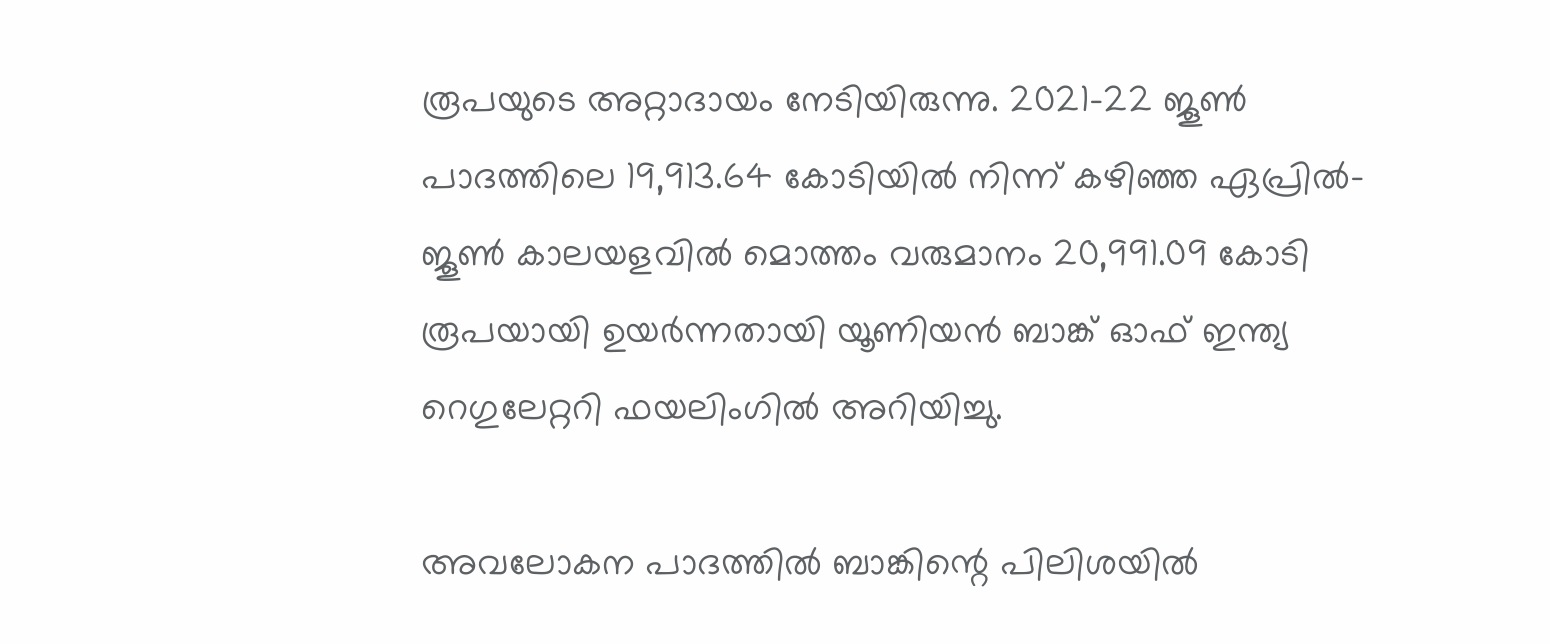രൂപയുടെ അറ്റാദായം നേടിയിരുന്നു. 2021-22 ജൂൺ പാദത്തിലെ 19,913.64 കോടിയിൽ നിന്ന് കഴിഞ്ഞ ഏപ്രിൽ-ജൂൺ കാലയളവിൽ മൊത്തം വരുമാനം 20,991.09 കോടി രൂപയായി ഉയർന്നതായി യൂണിയൻ ബാങ്ക് ഓഫ് ഇന്ത്യ റെഗുലേറ്ററി ഫയലിംഗിൽ അറിയിച്ചു.

അവലോകന പാദത്തിൽ ബാങ്കിന്റെ പിലിശയിൽ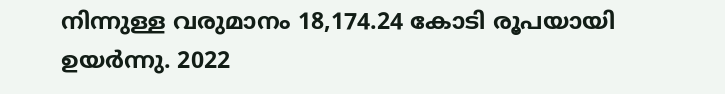നിന്നുള്ള വരുമാനം 18,174.24 കോടി രൂപയായി ഉയർന്നു. 2022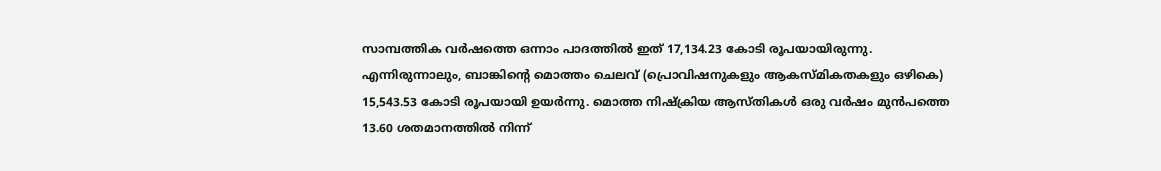സാമ്പത്തിക വർഷത്തെ ഒന്നാം പാദത്തിൽ ഇത് 17,134.23 കോടി രൂപയായിരുന്നു. എന്നിരുന്നാലും, ബാങ്കിന്റെ മൊത്തം ചെലവ് (പ്രൊവിഷനുകളും ആകസ്മികതകളും ഒഴികെ) 15,543.53 കോടി രൂപയായി ഉയർന്നു. മൊത്ത നിഷ്‌ക്രിയ ആസ്തികൾ ഒരു വർഷം മുൻപത്തെ 13.60 ശതമാനത്തിൽ നിന്ന്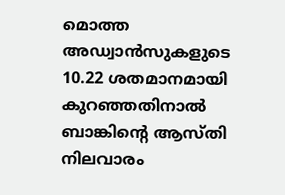മൊത്ത അഡ്വാൻസുകളുടെ 10.22 ശതമാനമായി കുറഞ്ഞതിനാൽ ബാങ്കിന്റെ ആസ്തി നിലവാരം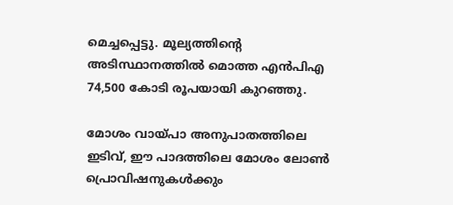മെച്ചപ്പെട്ടു. മൂല്യത്തിന്റെ അടിസ്ഥാനത്തിൽ മൊത്ത എൻപിഎ 74,500 കോടി രൂപയായി കുറഞ്ഞു.

മോശം വായ്പാ അനുപാതത്തിലെ ഇടിവ്, ഈ പാദത്തിലെ മോശം ലോൺ പ്രൊവിഷനുകൾക്കും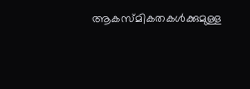ആകസ്മികതകൾക്കുമുള്ള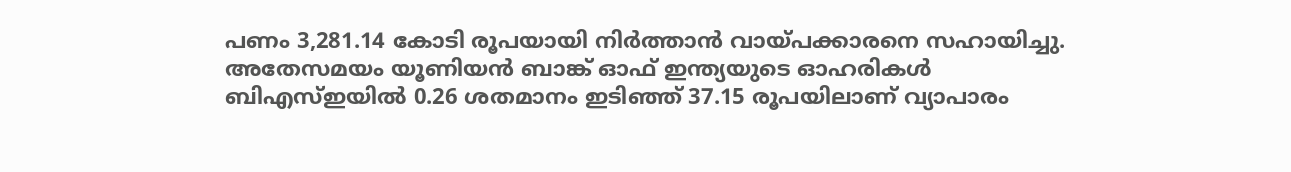പണം 3,281.14 കോടി രൂപയായി നിർത്താൻ വായ്പക്കാരനെ സഹായിച്ചു. അതേസമയം യൂണിയൻ ബാങ്ക് ഓഫ് ഇന്ത്യയുടെ ഓഹരികൾ ബിഎസ്ഇയിൽ 0.26 ശതമാനം ഇടിഞ്ഞ് 37.15 രൂപയിലാണ് വ്യാപാരം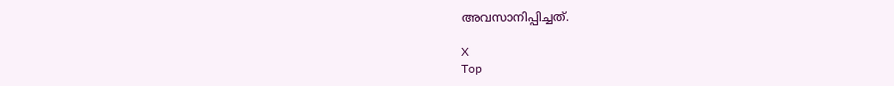അവസാനിപ്പിച്ചത്.

X
Top